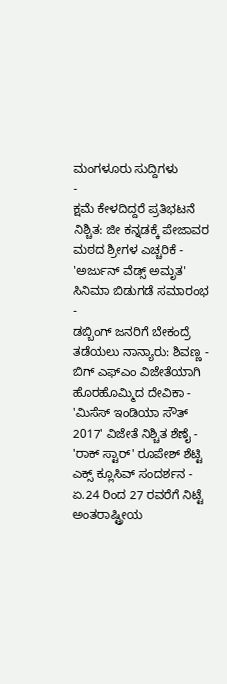ಮಂಗಳೂರು ಸುದ್ದಿಗಳು
-
ಕ್ಷಮೆ ಕೇಳದಿದ್ದರೆ ಪ್ರತಿಭಟನೆ ನಿಶ್ಚಿತ: ಜೀ ಕನ್ನಡಕ್ಕೆ ಪೇಜಾವರ ಮಠದ ಶ್ರೀಗಳ ಎಚ್ಚರಿಕೆ -
'ಅರ್ಜುನ್ ವೆಡ್ಸ್ ಅಮೃತ' ಸಿನಿಮಾ ಬಿಡುಗಡೆ ಸಮಾರಂಭ -
ಡಬ್ಬಿಂಗ್ ಜನರಿಗೆ ಬೇಕಂದ್ರೆ ತಡೆಯಲು ನಾನ್ಯಾರು: ಶಿವಣ್ಣ -
ಬಿಗ್ ಎಫ್ಎಂ ವಿಜೇತೆಯಾಗಿ ಹೊರಹೊಮ್ಮಿದ ದೇವಿಕಾ -
'ಮಿಸೆಸ್ ಇಂಡಿಯಾ ಸೌತ್ 2017' ವಿಜೇತೆ ನಿಶ್ಚಿತ ಶೆಣೈ -
'ರಾಕ್ ಸ್ಟಾರ್' ರೂಪೇಶ್ ಶೆಟ್ಟಿ ಎಕ್ಸ್ ಕ್ಲೂಸಿವ್ ಸಂದರ್ಶನ -
ಏ.24 ರಿಂದ 27 ರವರೆಗೆ ನಿಟ್ಟೆ ಅಂತರಾಷ್ಟ್ರೀಯ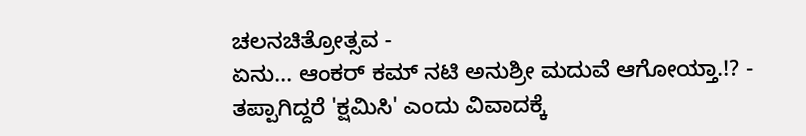ಚಲನಚಿತ್ರೋತ್ಸವ -
ಏನು... ಆಂಕರ್ ಕಮ್ ನಟಿ ಅನುಶ್ರೀ ಮದುವೆ ಆಗೋಯ್ತಾ.!? -
ತಪ್ಪಾಗಿದ್ದರೆ 'ಕ್ಷಮಿಸಿ' ಎಂದು ವಿವಾದಕ್ಕೆ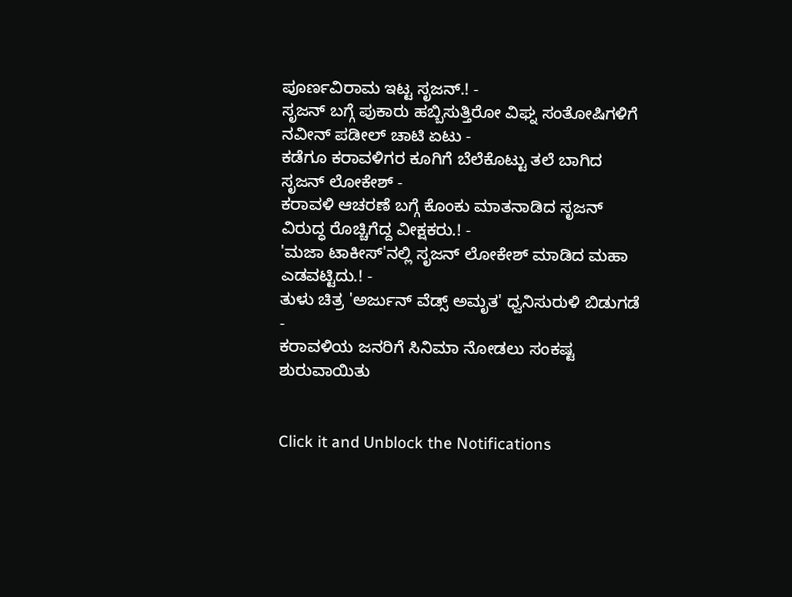ಪೂರ್ಣವಿರಾಮ ಇಟ್ಟ ಸೃಜನ್.! -
ಸೃಜನ್ ಬಗ್ಗೆ ಪುಕಾರು ಹಬ್ಬಿಸುತ್ತಿರೋ ವಿಘ್ನ ಸಂತೋಷಿಗಳಿಗೆ ನವೀನ್ ಪಡೀಲ್ ಚಾಟಿ ಏಟು -
ಕಡೆಗೂ ಕರಾವಳಿಗರ ಕೂಗಿಗೆ ಬೆಲೆಕೊಟ್ಟು ತಲೆ ಬಾಗಿದ ಸೃಜನ್ ಲೋಕೇಶ್ -
ಕರಾವಳಿ ಆಚರಣೆ ಬಗ್ಗೆ ಕೊಂಕು ಮಾತನಾಡಿದ ಸೃಜನ್ ವಿರುದ್ಧ ರೊಚ್ಚಿಗೆದ್ದ ವೀಕ್ಷಕರು.! -
'ಮಜಾ ಟಾಕೀಸ್'ನಲ್ಲಿ ಸೃಜನ್ ಲೋಕೇಶ್ ಮಾಡಿದ ಮಹಾ ಎಡವಟ್ಟಿದು.! -
ತುಳು ಚಿತ್ರ 'ಅರ್ಜುನ್ ವೆಡ್ಸ್ ಅಮೃತ' ಧ್ವನಿಸುರುಳಿ ಬಿಡುಗಡೆ -
ಕರಾವಳಿಯ ಜನರಿಗೆ ಸಿನಿಮಾ ನೋಡಲು ಸಂಕಷ್ಟ ಶುರುವಾಯಿತು


Click it and Unblock the Notifications